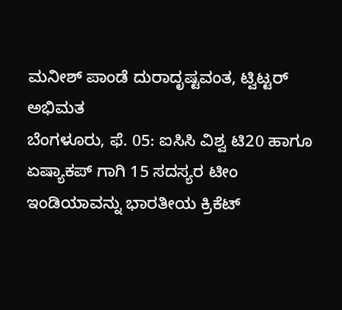ಮನೀಶ್ ಪಾಂಡೆ ದುರಾದೃಷ್ಟವಂತ, ಟ್ವಿಟ್ಟರ್ ಅಭಿಮತ
ಬೆಂಗಳೂರು, ಫೆ. 05: ಐಸಿಸಿ ವಿಶ್ವ ಟಿ20 ಹಾಗೂ ಏಷ್ಯಾಕಪ್ ಗಾಗಿ 15 ಸದಸ್ಯರ ಟೀಂ ಇಂಡಿಯಾವನ್ನು ಭಾರತೀಯ ಕ್ರಿಕೆಟ್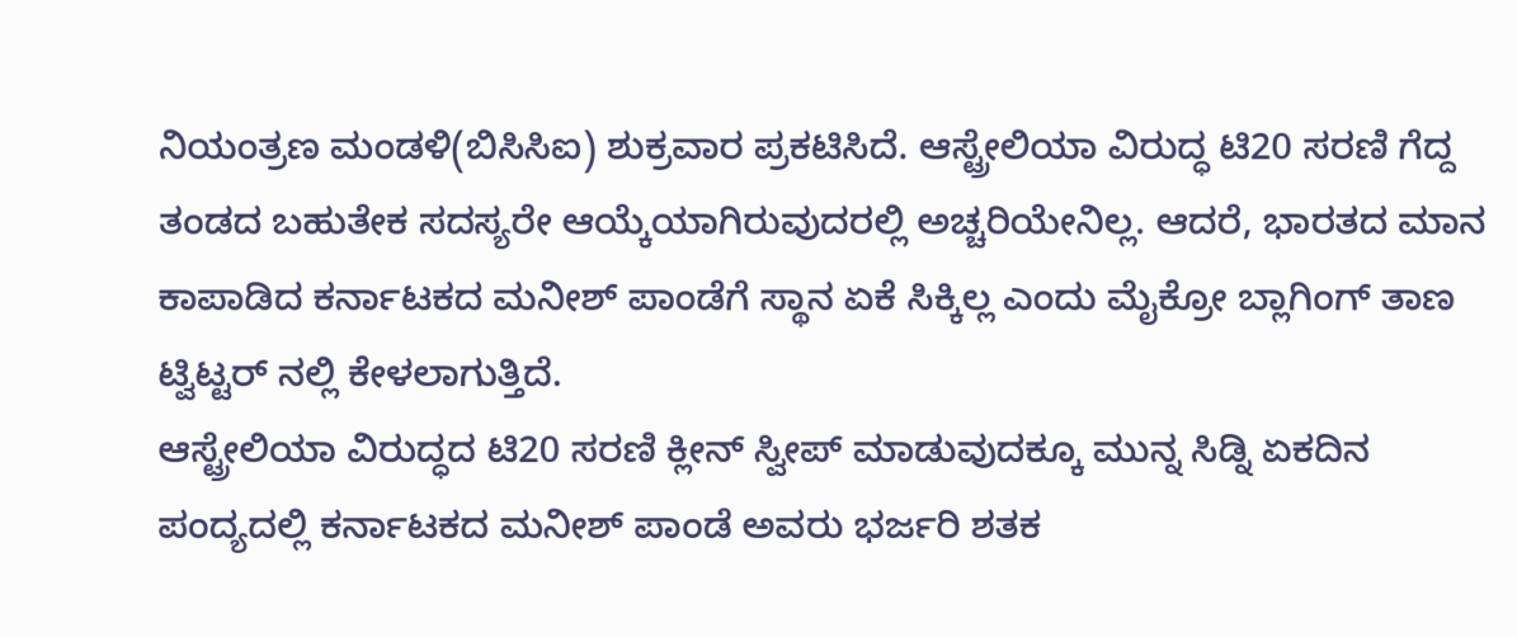ನಿಯಂತ್ರಣ ಮಂಡಳಿ(ಬಿಸಿಸಿಐ) ಶುಕ್ರವಾರ ಪ್ರಕಟಿಸಿದೆ. ಆಸ್ಟ್ರೇಲಿಯಾ ವಿರುದ್ಧ ಟಿ20 ಸರಣಿ ಗೆದ್ದ ತಂಡದ ಬಹುತೇಕ ಸದಸ್ಯರೇ ಆಯ್ಕೆಯಾಗಿರುವುದರಲ್ಲಿ ಅಚ್ಚರಿಯೇನಿಲ್ಲ. ಆದರೆ, ಭಾರತದ ಮಾನ ಕಾಪಾಡಿದ ಕರ್ನಾಟಕದ ಮನೀಶ್ ಪಾಂಡೆಗೆ ಸ್ಥಾನ ಏಕೆ ಸಿಕ್ಕಿಲ್ಲ ಎಂದು ಮೈಕ್ರೋ ಬ್ಲಾಗಿಂಗ್ ತಾಣ ಟ್ವಿಟ್ಟರ್ ನಲ್ಲಿ ಕೇಳಲಾಗುತ್ತಿದೆ.
ಆಸ್ಟ್ರೇಲಿಯಾ ವಿರುದ್ಧದ ಟಿ20 ಸರಣಿ ಕ್ಲೀನ್ ಸ್ವೀಪ್ ಮಾಡುವುದಕ್ಕೂ ಮುನ್ನ ಸಿಡ್ನಿ ಏಕದಿನ ಪಂದ್ಯದಲ್ಲಿ ಕರ್ನಾಟಕದ ಮನೀಶ್ ಪಾಂಡೆ ಅವರು ಭರ್ಜರಿ ಶತಕ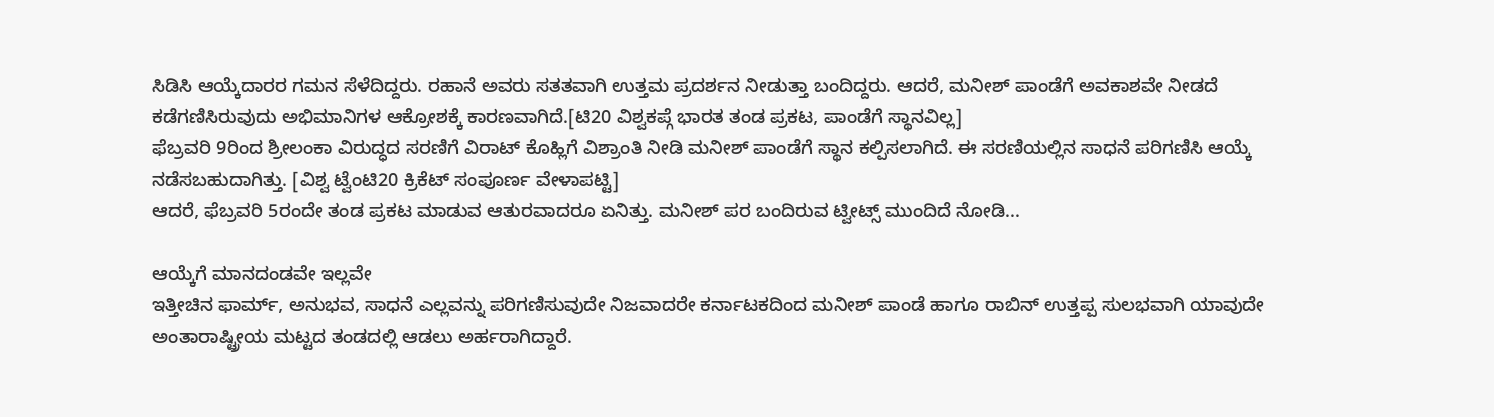ಸಿಡಿಸಿ ಆಯ್ಕೆದಾರರ ಗಮನ ಸೆಳೆದಿದ್ದರು. ರಹಾನೆ ಅವರು ಸತತವಾಗಿ ಉತ್ತಮ ಪ್ರದರ್ಶನ ನೀಡುತ್ತಾ ಬಂದಿದ್ದರು. ಆದರೆ, ಮನೀಶ್ ಪಾಂಡೆಗೆ ಅವಕಾಶವೇ ನೀಡದೆ ಕಡೆಗಣಿಸಿರುವುದು ಅಭಿಮಾನಿಗಳ ಆಕ್ರೋಶಕ್ಕೆ ಕಾರಣವಾಗಿದೆ.[ಟಿ20 ವಿಶ್ವಕಪ್ಗೆ ಭಾರತ ತಂಡ ಪ್ರಕಟ, ಪಾಂಡೆಗೆ ಸ್ಥಾನವಿಲ್ಲ]
ಫೆಬ್ರವರಿ 9ರಿಂದ ಶ್ರೀಲಂಕಾ ವಿರುದ್ಧದ ಸರಣಿಗೆ ವಿರಾಟ್ ಕೊಹ್ಲಿಗೆ ವಿಶ್ರಾಂತಿ ನೀಡಿ ಮನೀಶ್ ಪಾಂಡೆಗೆ ಸ್ಥಾನ ಕಲ್ಪಿಸಲಾಗಿದೆ. ಈ ಸರಣಿಯಲ್ಲಿನ ಸಾಧನೆ ಪರಿಗಣಿಸಿ ಆಯ್ಕೆ ನಡೆಸಬಹುದಾಗಿತ್ತು. [ವಿಶ್ವ ಟ್ವೆಂಟಿ20 ಕ್ರಿಕೆಟ್ ಸಂಪೂರ್ಣ ವೇಳಾಪಟ್ಟಿ]
ಆದರೆ, ಫೆಬ್ರವರಿ 5ರಂದೇ ತಂಡ ಪ್ರಕಟ ಮಾಡುವ ಆತುರವಾದರೂ ಏನಿತ್ತು. ಮನೀಶ್ ಪರ ಬಂದಿರುವ ಟ್ವೀಟ್ಸ್ ಮುಂದಿದೆ ನೋಡಿ...

ಆಯ್ಕೆಗೆ ಮಾನದಂಡವೇ ಇಲ್ಲವೇ
ಇತ್ತೀಚಿನ ಫಾರ್ಮ್, ಅನುಭವ, ಸಾಧನೆ ಎಲ್ಲವನ್ನು ಪರಿಗಣಿಸುವುದೇ ನಿಜವಾದರೇ ಕರ್ನಾಟಕದಿಂದ ಮನೀಶ್ ಪಾಂಡೆ ಹಾಗೂ ರಾಬಿನ್ ಉತ್ತಪ್ಪ ಸುಲಭವಾಗಿ ಯಾವುದೇ ಅಂತಾರಾಷ್ಟ್ರೀಯ ಮಟ್ಟದ ತಂಡದಲ್ಲಿ ಆಡಲು ಅರ್ಹರಾಗಿದ್ದಾರೆ.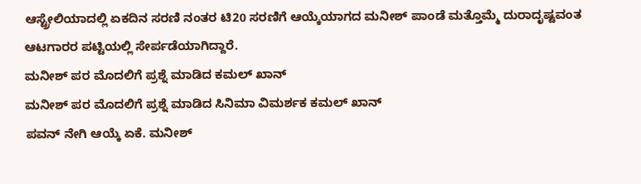ಆಸ್ಟ್ರೇಲಿಯಾದಲ್ಲಿ ಏಕದಿನ ಸರಣಿ ನಂತರ ಟಿ20 ಸರಣಿಗೆ ಆಯ್ಕೆಯಾಗದ ಮನೀಶ್ ಪಾಂಡೆ ಮತ್ತೊಮ್ಮೆ ದುರಾದೃಷ್ಟವಂತ ಆಟಗಾರರ ಪಟ್ಟಿಯಲ್ಲಿ ಸೇರ್ಪಡೆಯಾಗಿದ್ದಾರೆ.
ಮನೀಶ್ ಪರ ಮೊದಲಿಗೆ ಪ್ರಶ್ನೆ ಮಾಡಿದ ಕಮಲ್ ಖಾನ್
ಮನೀಶ್ ಪರ ಮೊದಲಿಗೆ ಪ್ರಶ್ನೆ ಮಾಡಿದ ಸಿನಿಮಾ ವಿಮರ್ಶಕ ಕಮಲ್ ಖಾನ್
ಪವನ್ ನೇಗಿ ಆಯ್ಕೆ ಏಕೆ. ಮನೀಶ್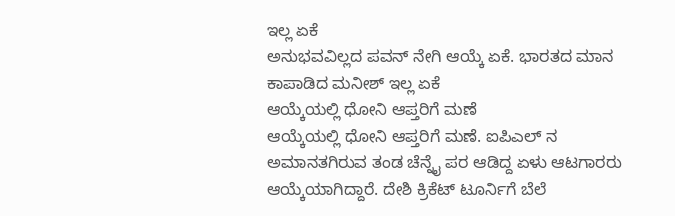ಇಲ್ಲ ಏಕೆ
ಅನುಭವವಿಲ್ಲದ ಪವನ್ ನೇಗಿ ಆಯ್ಕೆ ಏಕೆ. ಭಾರತದ ಮಾನ ಕಾಪಾಡಿದ ಮನೀಶ್ ಇಲ್ಲ ಏಕೆ
ಆಯ್ಕೆಯಲ್ಲಿ ಧೋನಿ ಆಪ್ತರಿಗೆ ಮಣೆ
ಆಯ್ಕೆಯಲ್ಲಿ ಧೋನಿ ಆಪ್ತರಿಗೆ ಮಣೆ. ಐಪಿಎಲ್ ನ ಅಮಾನತಗಿರುವ ತಂಡ ಚೆನ್ನೈ ಪರ ಆಡಿದ್ದ ಏಳು ಆಟಗಾರರು ಆಯ್ಕೆಯಾಗಿದ್ದಾರೆ. ದೇಶಿ ಕ್ರಿಕೆಟ್ ಟೂರ್ನಿಗೆ ಬೆಲೆ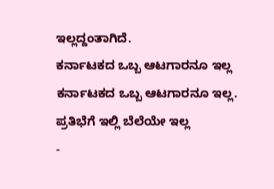ಇಲ್ಲದ್ದಂತಾಗಿದೆ.
ಕರ್ನಾಟಕದ ಒಬ್ಬ ಆಟಗಾರನೂ ಇಲ್ಲ
ಕರ್ನಾಟಕದ ಒಬ್ಬ ಆಟಗಾರನೂ ಇಲ್ಲ. ಪ್ರತಿಭೆಗೆ ಇಲ್ಲಿ ಬೆಲೆಯೇ ಇಲ್ಲ
-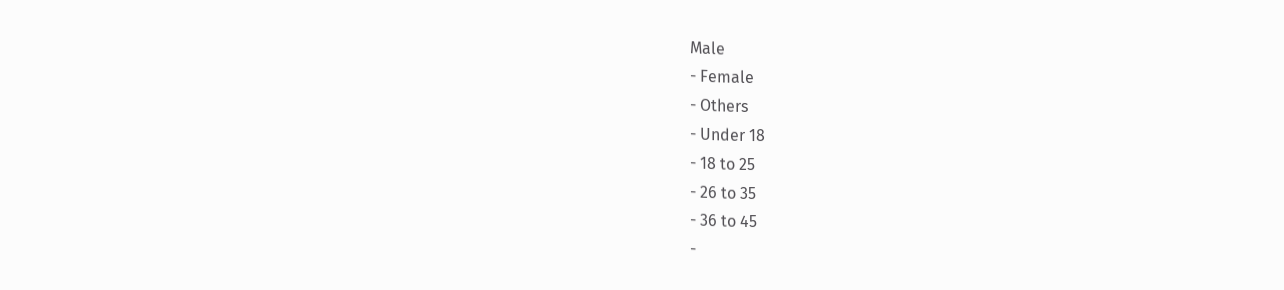Male
- Female
- Others
- Under 18
- 18 to 25
- 26 to 35
- 36 to 45
-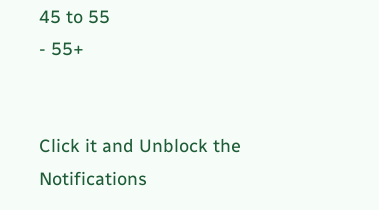45 to 55
- 55+


Click it and Unblock the Notifications